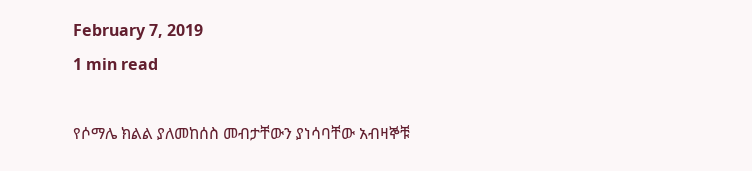February 7, 2019
1 min read

የሶማሌ ክልል ያለመከሰስ መብታቸውን ያነሳባቸው አብዛኞቹ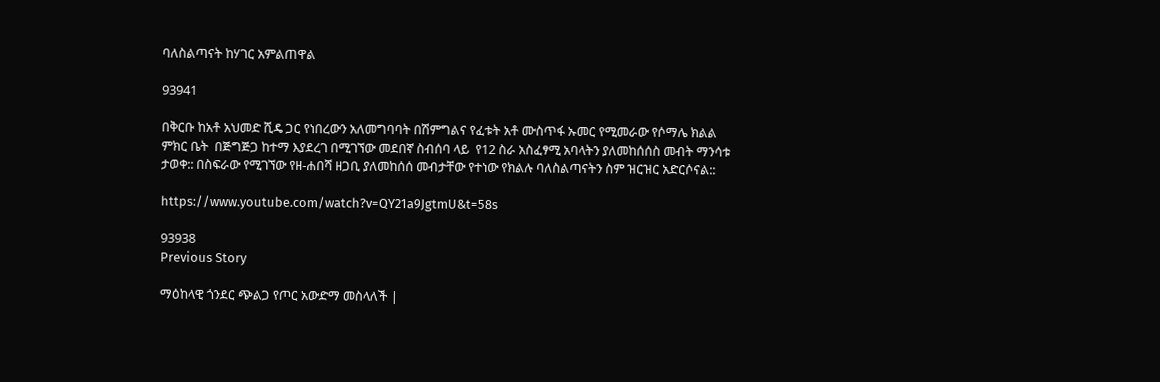ባለስልጣናት ከሃገር አምልጠዋል

93941

በቅርቡ ከአቶ አህመድ ሺዴ ጋር የነበረውን አለመግባባት በሽምግልና የፈቱት አቶ ሙስጥፋ ኡመር የሚመራው የሶማሌ ክልል ምክር ቤት  በጅግጅጋ ከተማ እያደረገ በሚገኘው መደበኛ ስብሰባ ላይ  የ12 ስራ አስፈፃሚ አባላትን ያለመከሰሰስ መብት ማንሳቱ ታወቀ:: በስፍራው የሚገኘው የዘ-ሐበሻ ዘጋቢ ያለመከሰሰ መብታቸው የተነው የክልሉ ባለስልጣናትን ስም ዝርዝር አድርሶናል::

https://www.youtube.com/watch?v=QY21a9JgtmU&t=58s

93938
Previous Story

ማዕከላዊ ጎንደር ጭልጋ የጦር አውድማ መስላለች |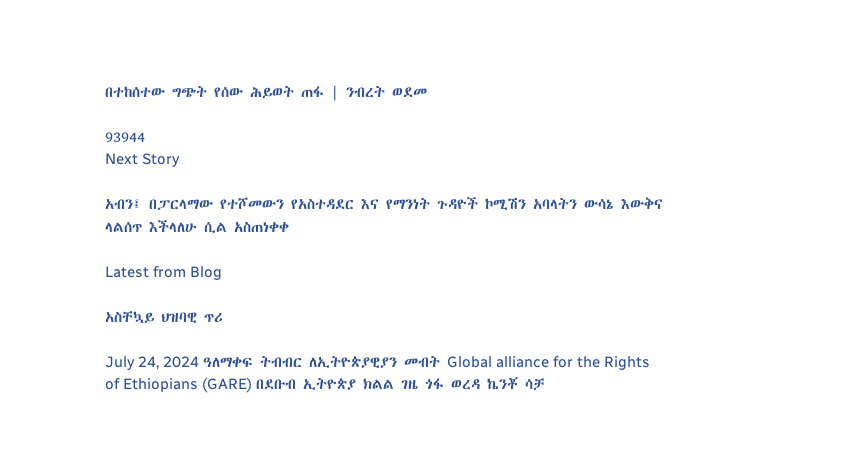በተከሰተው ግጭት የሰው ሕይወት ጠፋ | ንብረት ወደመ

93944
Next Story

አብን፤ በፓርላማው የተሾመውን የአስተዳደር እና የማንነት ጉዳዮች ኮሚሽን አባላትን ውሳኔ እውቅና ላልሰጥ እችላለሁ ሲል አስጠነቀቀ

Latest from Blog

አስቸኳይ ህዝባዊ ጥሪ

July 24, 2024 ዓለማቀፍ ትብብር ለኢትዮጵያዊያን መብት Global alliance for the Rights of Ethiopians (GARE) በደቡብ ኢትዮጵያ ክልል ገዜ ጎፋ ወረዳ ኬንቾ ሳቻ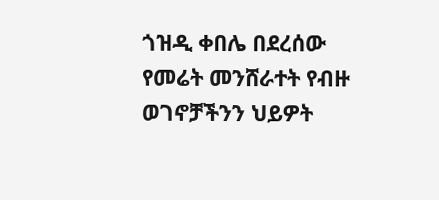ጎዝዲ ቀበሌ በደረሰው የመሬት መንሸራተት የብዙ ወገኖቻችንን ህይዎት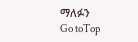ማለፉን
Go toTop